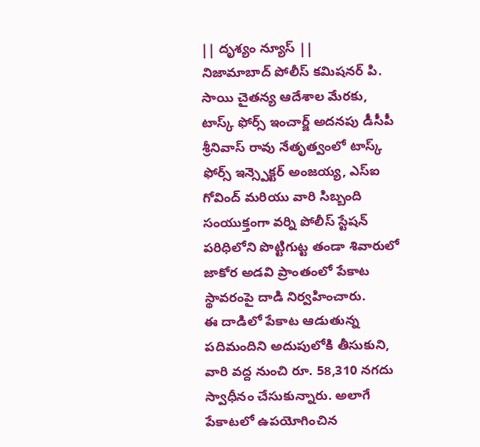|| దృశ్యం న్యూస్ ||
నిజామాబాద్ పోలీస్ కమిషనర్ పి. సాయి చైతన్య ఆదేశాల మేరకు, టాస్క్ ఫోర్స్ ఇంచార్జ్ అదనపు డీసీపీ శ్రీనివాస్ రావు నేతృత్వంలో టాస్క్ ఫోర్స్ ఇన్స్పెక్టర్ అంజయ్య, ఎస్ఐ గోవింద్ మరియు వారి సిబ్బంది సంయుక్తంగా వర్ని పోలీస్ స్టేషన్ పరిధిలోని పొట్టిగుట్ట తండా శివారులో జాకోర అడవి ప్రాంతంలో పేకాట స్థావరంపై దాడి నిర్వహించారు.
ఈ దాడిలో పేకాట ఆడుతున్న పదిమందిని అదుపులోకి తీసుకుని, వారి వద్ద నుంచి రూ. 58,310 నగదు స్వాధీనం చేసుకున్నారు. అలాగే పేకాటలో ఉపయోగించిన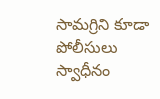సామగ్రిని కూడా పోలీసులు స్వాధీనం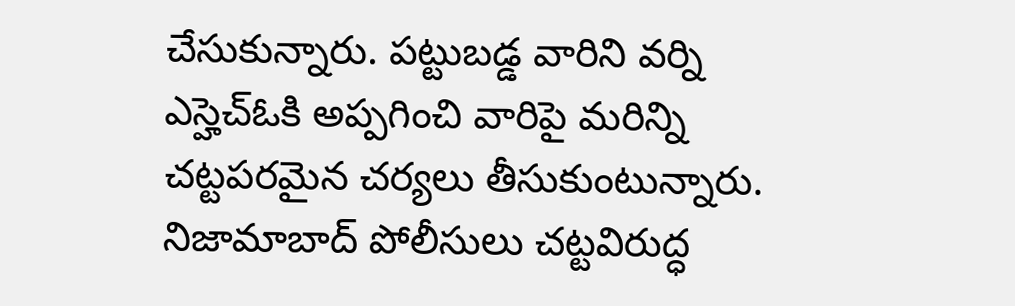చేసుకున్నారు. పట్టుబడ్డ వారిని వర్ని ఎస్హెచ్ఓకి అప్పగించి వారిపై మరిన్ని చట్టపరమైన చర్యలు తీసుకుంటున్నారు.
నిజామాబాద్ పోలీసులు చట్టవిరుద్ధ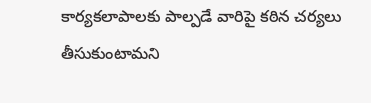కార్యకలాపాలకు పాల్పడే వారిపై కఠిన చర్యలు తీసుకుంటామని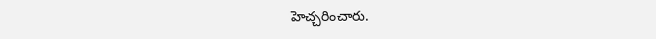హెచ్చరించారు.